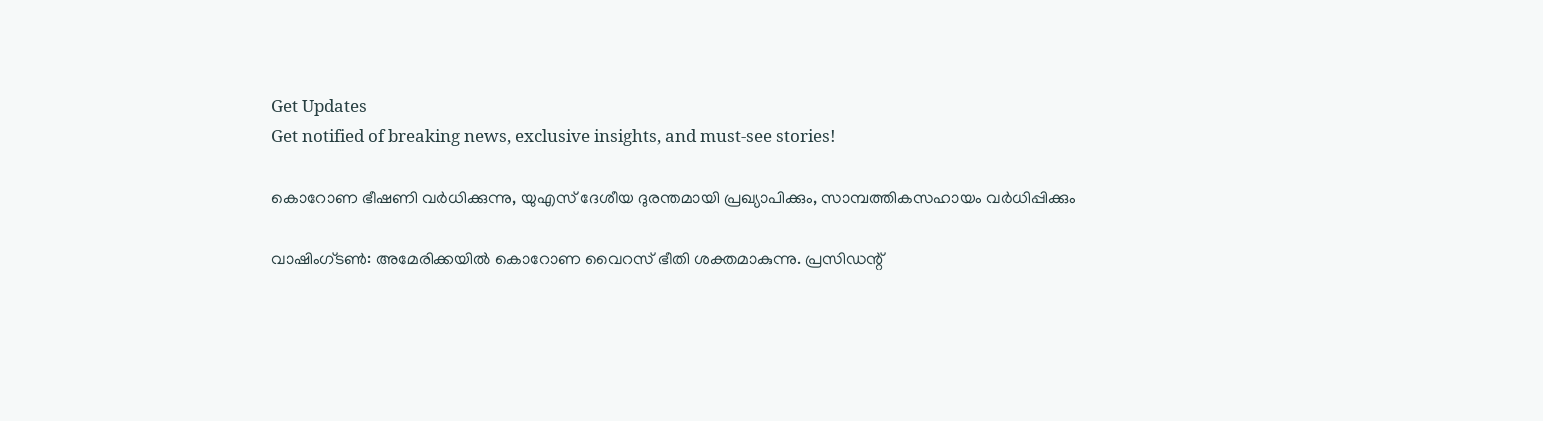Get Updates
Get notified of breaking news, exclusive insights, and must-see stories!

കൊറോണ ഭീഷണി വര്‍ധിക്കുന്നു, യുഎസ് ദേശീയ ദുരന്തമായി പ്രഖ്യാപിക്കും, സാമ്പത്തികസഹായം വര്‍ധിപ്പിക്കും

വാഷിംഗ്ടണ്‍: അമേരിക്കയില്‍ കൊറോണ വൈറസ് ഭീതി ശക്തമാകുന്നു. പ്രസിഡന്റ്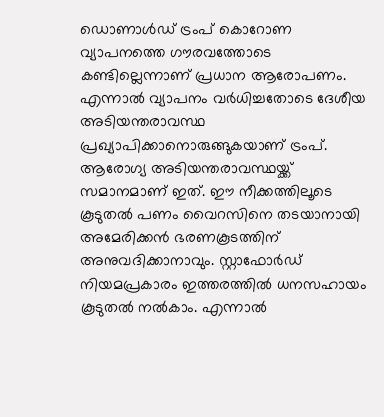ഡൊണാള്‍ഡ് ട്രംപ് കൊറോണ വ്യാപനത്തെ ഗൗരവത്തോടെ കണ്ടില്ലെന്നാണ് പ്രധാന ആരോപണം. എന്നാല്‍ വ്യാപനം വര്‍ധിച്ചതോടെ ദേശീയ അടിയന്തരാവസ്ഥ പ്രഖ്യാപിക്കാനൊരുങ്ങുകയാണ് ട്രംപ്. ആരോഗ്യ അടിയന്തരാവസ്ഥയ്ക്ക് സമാനമാണ് ഇത്. ഈ നീക്കത്തിലൂടെ കൂടുതല്‍ പണം വൈറസിനെ തടയാനായി അമേരിക്കന്‍ ഭരണകൂടത്തിന് അനുവദിക്കാനാവും. സ്റ്റാഫോര്‍ഡ് നിയമപ്രകാരം ഇത്തരത്തില്‍ ധനസഹായം കൂടുതല്‍ നല്‍കാം. എന്നാല്‍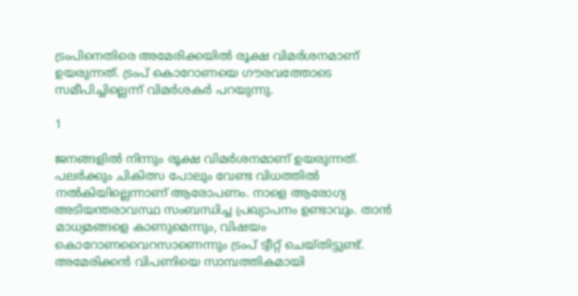ട്രംപിനെതിരെ അമേരിക്കയില്‍ രൂക്ഷ വിമര്‍ശനമാണ് ഉയരുന്നത്. ട്രംപ് കൊറോണയെ ഗൗരവത്തോടെ സമീപിച്ചില്ലെന്ന് വിമര്‍ശകര്‍ പറയുന്നു.

1

ജനങ്ങളില്‍ നിന്നും രൂക്ഷ വിമര്‍ശനമാണ് ഉയരുന്നത്. പലര്‍ക്കും ചികിത്സ പോലും വേണ്ട വിധത്തില്‍ നല്‍കിയില്ലെന്നാണ് ആരോപണം. നാളെ ആരോഗ്യ അടിയന്തരാവസ്ഥ സംബന്ധിച്ച പ്രഖ്യാപനം ഉണ്ടാവും. താന്‍ മാധ്യമങ്ങളെ കാണുമെന്നും, വിഷയം കൊറോണവൈറസാണെന്നും ട്രംപ് ട്വീറ്റ് ചെയ്തിട്ടുണ്ട്. അമേരിക്കന്‍ വിപണിയെ സാമ്പത്തികമായി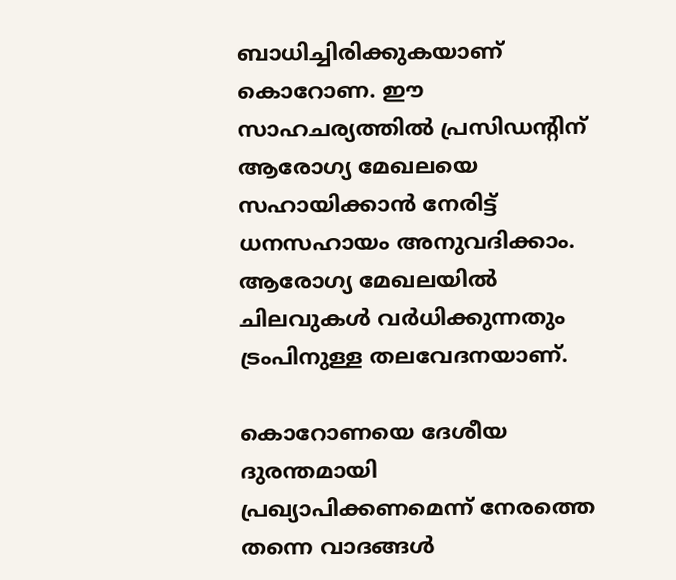ബാധിച്ചിരിക്കുകയാണ് കൊറോണ. ഈ സാഹചര്യത്തില്‍ പ്രസിഡന്റിന് ആരോഗ്യ മേഖലയെ സഹായിക്കാന്‍ നേരിട്ട് ധനസഹായം അനുവദിക്കാം. ആരോഗ്യ മേഖലയില്‍ ചിലവുകള്‍ വര്‍ധിക്കുന്നതും ട്രംപിനുള്ള തലവേദനയാണ്.

കൊറോണയെ ദേശീയ ദുരന്തമായി പ്രഖ്യാപിക്കണമെന്ന് നേരത്തെ തന്നെ വാദങ്ങള്‍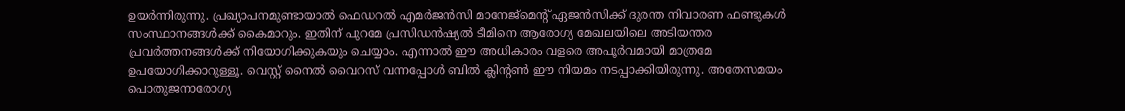ഉയര്‍ന്നിരുന്നു. പ്രഖ്യാപനമുണ്ടായാല്‍ ഫെഡറല്‍ എമര്‍ജന്‍സി മാനേജ്‌മെന്റ് ഏജന്‍സിക്ക് ദുരന്ത നിവാരണ ഫണ്ടുകള്‍ സംസ്ഥാനങ്ങള്‍ക്ക് കൈമാറും. ഇതിന് പുറമേ പ്രസിഡന്‍ഷ്യല്‍ ടീമിനെ ആരോഗ്യ മേഖലയിലെ അടിയന്തര പ്രവര്‍ത്തനങ്ങള്‍ക്ക് നിയോഗിക്കുകയും ചെയ്യാം. എന്നാല്‍ ഈ അധികാരം വളരെ അപൂര്‍വമായി മാത്രമേ ഉപയോഗിക്കാറുള്ളൂ. വെസ്റ്റ് നൈല്‍ വൈറസ് വന്നപ്പോള്‍ ബില്‍ ക്ലിന്റണ്‍ ഈ നിയമം നടപ്പാക്കിയിരുന്നു. അതേസമയം പൊതുജനാരോഗ്യ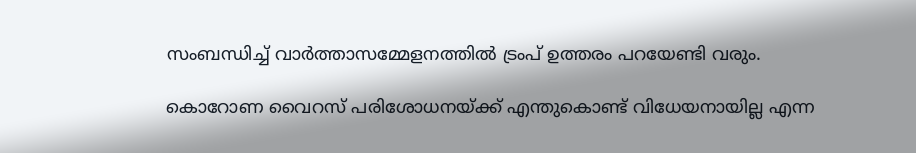സംബന്ധിച്ച് വാര്‍ത്താസമ്മേളനത്തില്‍ ട്രംപ് ഉത്തരം പറയേണ്ടി വരും.

കൊറോണ വൈറസ് പരിശോധനയ്ക്ക് എന്തുകൊണ്ട് വിധേയനായില്ല എന്ന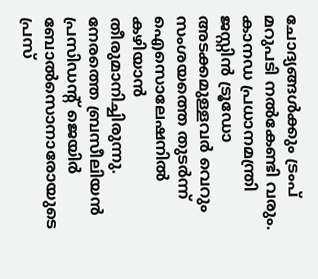ചോദ്യങ്ങള്‍ക്കും ട്രംപ് മറുപടി നല്‍കേണ്ടി വരും. കാനഡ പ്രധാനമന്ത്രി ജസ്റ്റിന്‍ ട്രൂഡോ അടക്കമുള്ളവര്‍ വെറും സംശയത്തെ തുടര്‍ന്ന് ഐസൊലേഷനില്‍ കഴിയാന്‍ തീരുമാനിച്ചിരുന്നു. നേരത്തെ ബ്രസീലിയന്‍ പ്രസിഡന്റ് ജെയിര്‍ ബോല്‍സൊനാരോയുടെ പ്രസ്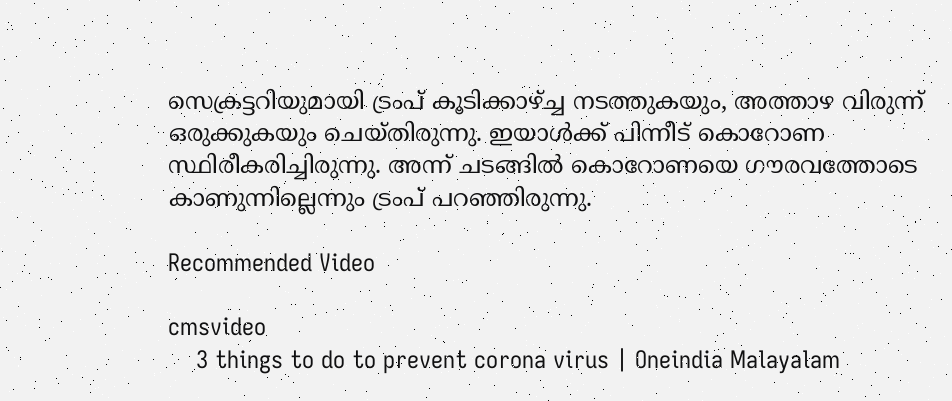സെക്രട്ടറിയുമായി ട്രംപ് കൂടിക്കാഴ്ച്ച നടത്തുകയും, അത്താഴ വിരുന്ന് ഒരുക്കുകയും ചെയ്തിരുന്നു. ഇയാള്‍ക്ക് പിന്നീട് കൊറോണ സ്ഥിരീകരിച്ചിരുന്നു. അന്ന് ചടങ്ങില്‍ കൊറോണയെ ഗൗരവത്തോടെ കാണുന്നില്ലെന്നും ട്രംപ് പറഞ്ഞിരുന്നു.

Recommended Video

cmsvideo
    3 things to do to prevent corona virus | Oneindia Malayalam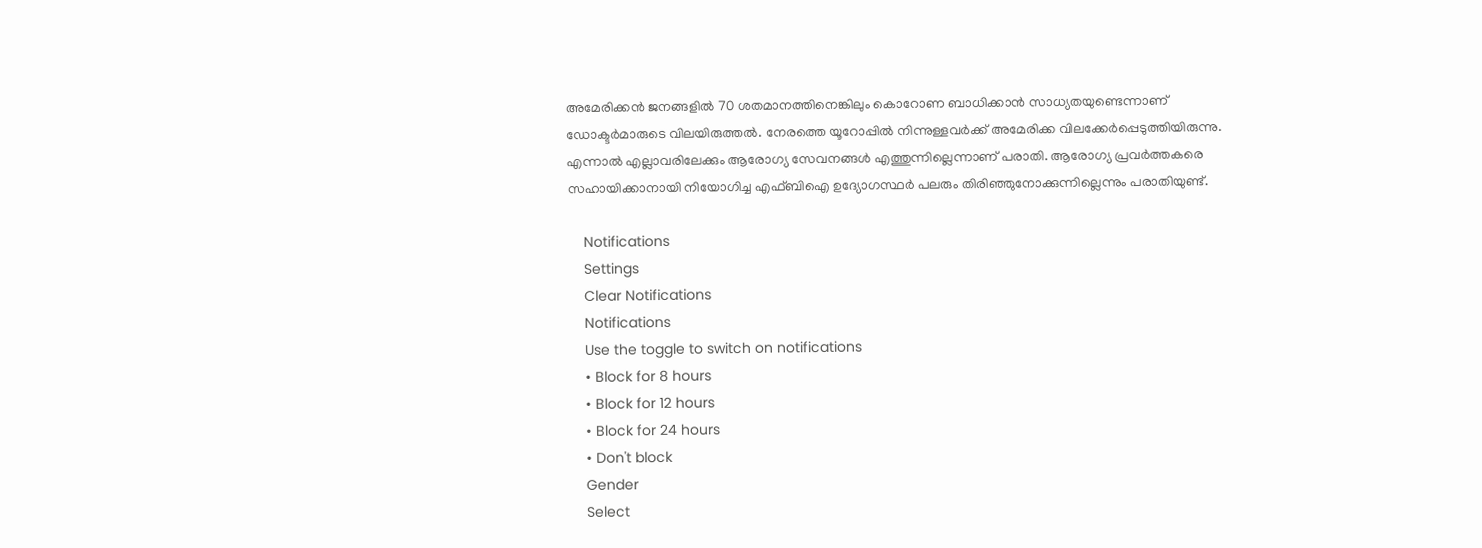അമേരിക്കന്‍ ജനങ്ങളില്‍ 70 ശതമാനത്തിനെങ്കിലും കൊറോണ ബാധിക്കാന്‍ സാധ്യതയുണ്ടെന്നാണ് ഡോക്ടര്‍മാരുടെ വിലയിരുത്തല്‍. നേരത്തെ യൂറോപ്പില്‍ നിന്നുള്ളവര്‍ക്ക് അമേരിക്ക വിലക്കേര്‍പ്പെടുത്തിയിരുന്നു. എന്നാല്‍ എല്ലാവരിലേക്കും ആരോഗ്യ സേവനങ്ങള്‍ എത്തുന്നില്ലെന്നാണ് പരാതി. ആരോഗ്യ പ്രവര്‍ത്തകരെ സഹായിക്കാനായി നിയോഗിച്ച എഫ്ബിഐ ഉദ്യോഗസ്ഥര്‍ പലരും തിരിഞ്ഞുനോക്കുന്നില്ലെന്നും പരാതിയുണ്ട്.

    Notifications
    Settings
    Clear Notifications
    Notifications
    Use the toggle to switch on notifications
    • Block for 8 hours
    • Block for 12 hours
    • Block for 24 hours
    • Don't block
    Gender
    Select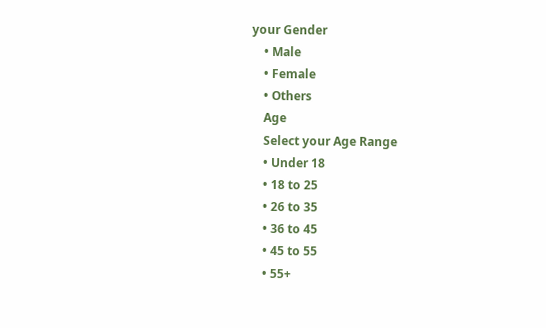your Gender
    • Male
    • Female
    • Others
    Age
    Select your Age Range
    • Under 18
    • 18 to 25
    • 26 to 35
    • 36 to 45
    • 45 to 55
    • 55+